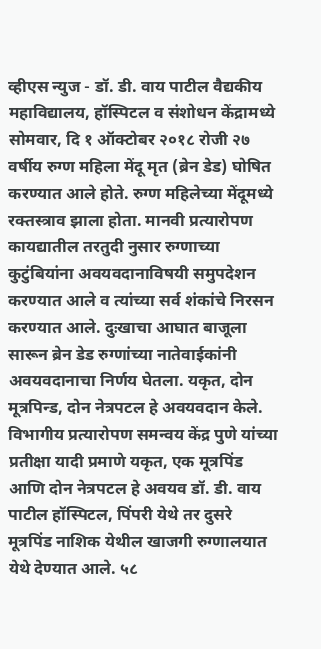व्हीएस न्युज - डॉ. डी. वाय पाटील वैद्यकीय महाविद्यालय, हॉस्पिटल व संशोधन केंद्रामध्ये सोमवार, दि १ ऑक्टोबर २०१८ रोजी २७ वर्षीय रुग्ण महिला मेंदू मृत (ब्रेन डेड) घोषित करण्यात आले होते. रुग्ण महिलेच्या मेंदूमध्ये रक्तस्त्राव झाला होता. मानवी प्रत्यारोपण कायद्यातील तरतुदी नुसार रुग्णाच्या कुटुंबियांना अवयवदानाविषयी समुपदेशन करण्यात आले व त्यांच्या सर्व शंकांचे निरसन करण्यात आले. दुःखाचा आघात बाजूला सारून ब्रेन डेड रुग्णांच्या नातेवाईकांनी अवयवदानाचा निर्णय घेतला. यकृत, दोन मूत्रपिन्ड, दोन नेत्रपटल हे अवयवदान केले.
विभागीय प्रत्यारोपण समन्वय केंद्र पुणे यांच्या प्रतीक्षा यादी प्रमाणे यकृत, एक मूत्रपिंड आणि दोन नेत्रपटल हे अवयव डॉ. डी. वाय पाटील हॉस्पिटल, पिंपरी येथे तर दुसरे मूत्रपिंड नाशिक येथील खाजगी रुग्णालयात येथे देण्यात आले. ५८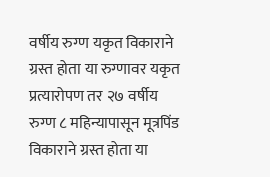वर्षीय रुग्ण यकृत विकाराने ग्रस्त होता या रुग्णावर यकृत प्रत्यारोपण तर २७ वर्षीय रुग्ण ८ महिन्यापासून मूत्रपिंड विकाराने ग्रस्त होता या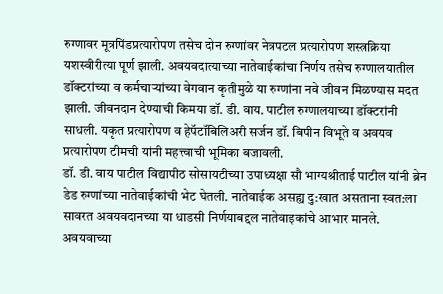रुग्णावर मूत्रपिंडप्रत्यारोपण तसेच दोन रुग्णांवर नेत्रपटल प्रत्यारोपण शस्त्रक्रिया यशस्वीरीत्या पूर्ण झाली. अवयवदात्याच्या नातेवाईकांचा निर्णय तसेच रुग्णालयातील डॉक्टरांच्या व कर्मचाऱ्यांच्या वेगवान कृतीमुळे या रुग्णांना नवे जीवन मिळण्यास मदत झाली. जीवनदान देण्याची किमया डॉ. डी. वाय. पाटील रुग्णालयाच्या डॉक्टरांनी साधली. यकृत प्रत्यारोपण व हेपॅटॉबिलिअरी सर्जन डॉ. बिपीन विभूते व अवयव प्रत्यारोपण टीमची यांनी महत्त्वाची भूमिका बजावली.
डॉ. डी. वाय पाटील विद्यापीठ सोसायटीच्या उपाध्यक्षा सौ भाग्यश्रीताई पाटील यांनी ब्रेन डेड रुग्णांच्या नातेवाईकांची भेट घेतली. नातेवाईक असह्य दु:खात असताना स्वत:ला सावरत अवयवदानच्या या धाडसी निर्णयाबद्दल नातेवाइकांचे आभार मानले.
अवयवाच्या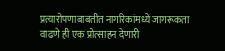प्रत्यारोपणाबाबतीत नागरिकांमध्ये जागरूकता वाढणे ही एक प्रोत्साहन देणारी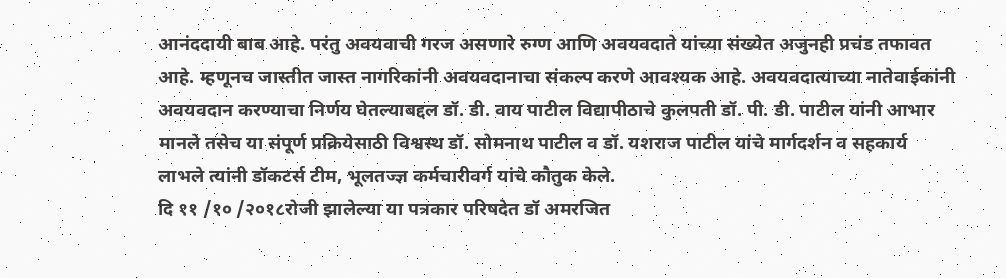आनंददायी बाब आहे. परंतु अवयवाची गरज असणारे रुग्ण आणि अवयवदाते यांच्या संख्येत अजुनही प्रचंड तफावत आहे. म्हणूनच जास्तीत जास्त नागरिकांनी अवयवदानाचा संकल्प करणे आवश्यक आहे. अवयवदात्याच्या नातेवाईकांनी अवयवदान करण्याचा निर्णय घेतल्याबद्दल डॉ. डी. वाय पाटील विद्यापीठाचे कुलपती डॉ. पी. डी. पाटील यांनी आभार मानले तसेच या संपूर्ण प्रक्रियेसाठी विश्वस्थ डॉ. सोमनाथ पाटील व डॉ. यशराज पाटील यांचे मार्गदर्शन व सहकार्य लाभले त्यांनी डॉकटर्स टीम, भूलतज्ज्ञ कर्मचारीवर्ग यांचे कौतुक केले.
दि ११ /१० /२०१८रोजी झालेल्या या पत्रकार परिषदेत डॉ अमरजित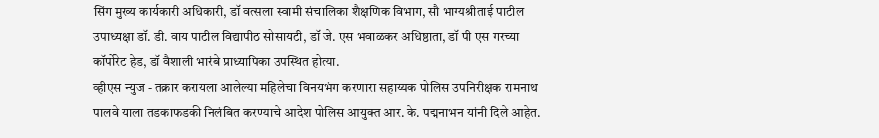सिंग मुख्य कार्यकारी अधिकारी, डॉ वत्सला स्वामी संचालिका शैक्षणिक विभाग, सौ भाग्यश्रीताई पाटील उपाध्यक्षा डॉ. डी. वाय पाटील विद्यापीठ सोसायटी, डॉ जे. एस भवाळकर अधिष्ठाता, डॉ पी एस गरच्या कॉर्पोरेट हेड, डॉ वैशाली भारंबे प्राध्यापिका उपस्थित होत्या.
व्हीएस न्युज - तक्रार करायला आलेल्या महिलेचा विनयभंग करणारा सहाय्यक पोलिस उपनिरीक्षक रामनाथ पालवे याला तडकाफडकी निलंबित करण्याचे आदेश पोलिस आयुक्त आर. के. पद्मनाभन यांनी दिले आहेत.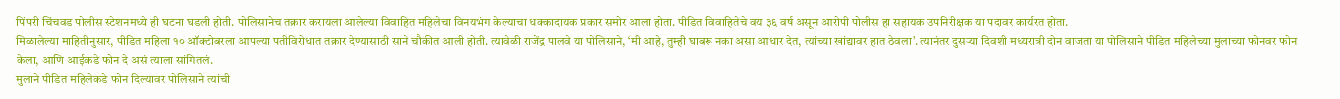पिंपरी चिंचवड पोलीस स्टेशनमध्ये ही घटना घडली होती. पोलिसानेच तक्रार करायला आलेल्या विवाहित महिलेचा विनयभंग केल्याचा धक्कादायक प्रकार समोर आला होता. पीडित विवाहितेचे वय ३६ वर्ष असून आरोपी पोलीस हा सहायक उपनिरीक्षक या पदावर कार्यरत होता.
मिळालेल्या माहितीनुसार, पीडित महिला १० ऑक्टोबरला आपल्या पतीविरोधात तक्रार देण्यासाठी साने चौकीत आली होती. त्यावेळी राजेंद्र पालवे या पोलिसाने, ‘मी आहे, तुम्ही घाबरू नका असा आधार देत, त्यांच्या खांद्यावर हात ठेवला’. त्यानंतर दुसऱ्या दिवशी मध्यरात्री दोन वाजता या पोलिसाने पीडित महिलेच्या मुलाच्या फोनवर फोन केला, आणि आईकडे फोन दे असं त्याला सांगितलं.
मुलाने पीडित महिलेकडे फोन दिल्यावर पोलिसाने त्यांची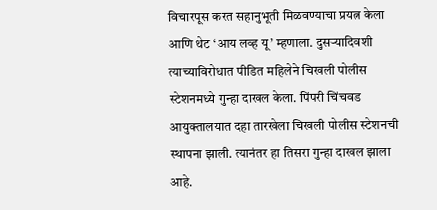विचारपूस करत सहानुभूती मिळवण्याचा प्रयत्न केला आणि थेट ‘आय लव्ह यू’ म्हणाला. दुसऱ्यादिवशी त्याच्याविरोधात पीडित महिलेने चिखली पोलीस स्टेशनमध्ये गुन्हा दाखल केला. पिंपरी चिंचवड आयुक्तालयात दहा तारखेला चिखली पोलीस स्टेशनची स्थापना झाली. त्यानंतर हा तिसरा गुन्हा दाखल झाला आहे.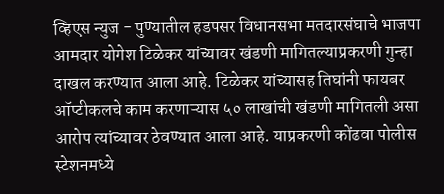व्हिएस न्युज - पुण्यातील हडपसर विधानसभा मतदारसंघाचे भाजपा आमदार योगेश टिळेकर यांच्यावर खंडणी मागितल्याप्रकरणी गुन्हा दाखल करण्यात आला आहे. टिळेकर यांच्यासह तिघांनी फायबर ऑप्टीकलचे काम करणाऱ्यास ५० लाखांची खंडणी मागितली असा आरोप त्यांच्यावर ठेवण्यात आला आहे. याप्रकरणी कोंढवा पोलीस स्टेशनमध्ये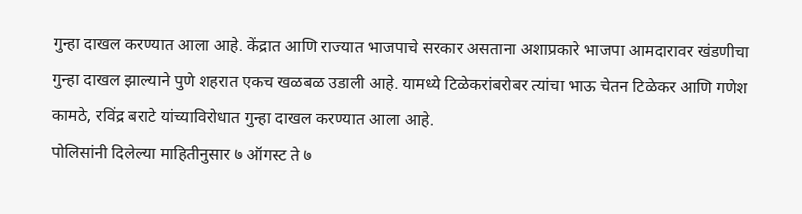गुन्हा दाखल करण्यात आला आहे. केंद्रात आणि राज्यात भाजपाचे सरकार असताना अशाप्रकारे भाजपा आमदारावर खंडणीचा गुन्हा दाखल झाल्याने पुणे शहरात एकच खळबळ उडाली आहे. यामध्ये टिळेकरांबरोबर त्यांचा भाऊ चेतन टिळेकर आणि गणेश कामठे, रविंद्र बराटे यांच्याविरोधात गुन्हा दाखल करण्यात आला आहे.
पोलिसांनी दिलेल्या माहितीनुसार ७ ऑगस्ट ते ७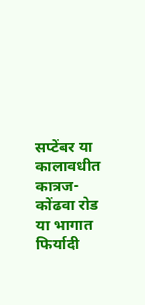सप्टेंबर या कालावधीत कात्रज-कोंढवा रोड या भागात फिर्यादी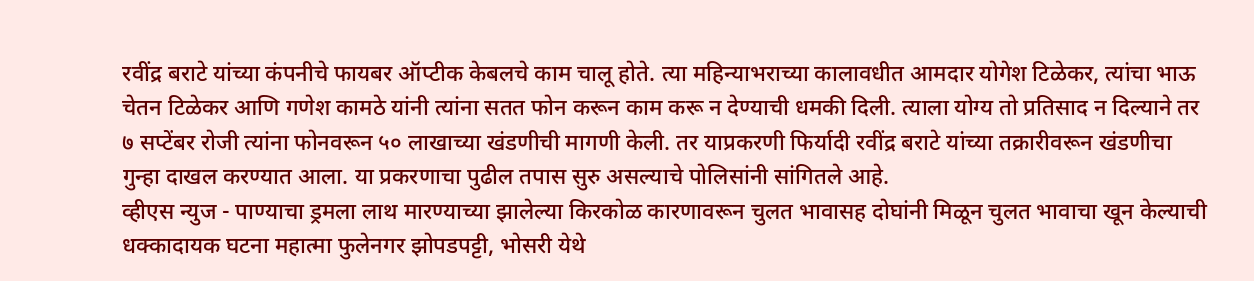रवींद्र बराटे यांच्या कंपनीचे फायबर ऑप्टीक केबलचे काम चालू होते. त्या महिन्याभराच्या कालावधीत आमदार योगेश टिळेकर, त्यांचा भाऊ चेतन टिळेकर आणि गणेश कामठे यांनी त्यांना सतत फोन करून काम करू न देण्याची धमकी दिली. त्याला योग्य तो प्रतिसाद न दिल्याने तर ७ सप्टेंबर रोजी त्यांना फोनवरून ५० लाखाच्या खंडणीची मागणी केली. तर याप्रकरणी फिर्यादी रवींद्र बराटे यांच्या तक्रारीवरून खंडणीचा गुन्हा दाखल करण्यात आला. या प्रकरणाचा पुढील तपास सुरु असल्याचे पोलिसांनी सांगितले आहे.
व्हीएस न्युज - पाण्याचा ड्रमला लाथ मारण्याच्या झालेल्या किरकोळ कारणावरून चुलत भावासह दोघांनी मिळून चुलत भावाचा खून केल्याची धक्कादायक घटना महात्मा फुलेनगर झोपडपट्टी, भोसरी येथे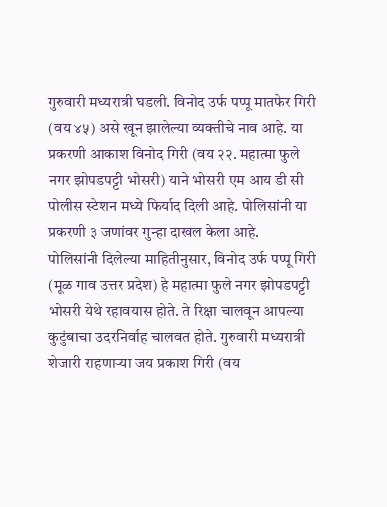गुरुवारी मध्यरात्री घडली. विनोद उर्फ पप्पू मातफेर गिरी (वय ४५) असे खून झालेल्या व्यक्तीचे नाव आहे. या प्रकरणी आकाश विनोद गिरी (वय २२. महात्मा फुले नगर झोपडपट्टी भोसरी) याने भोसरी एम आय डी सी पोलीस स्टेशन मध्ये फिर्याद दिली आहे. पोलिसांनी या प्रकरणी ३ जणांवर गुन्हा दाखल केला आहे.
पोलिसांनी दिलेल्या माहितीनुसार, विनोद उर्फ पप्पू गिरी (मूळ गाव उत्तर प्रदेश) हे महात्मा फुले नगर झोपडपट्टी भोसरी येथे रहावयास होते. ते रिक्षा चालवून आपल्या कुटुंबाचा उदरनिर्वाह चालवत होते. गुरुवारी मध्यरात्री शेजारी राहणाऱ्या जय प्रकाश गिरी (वय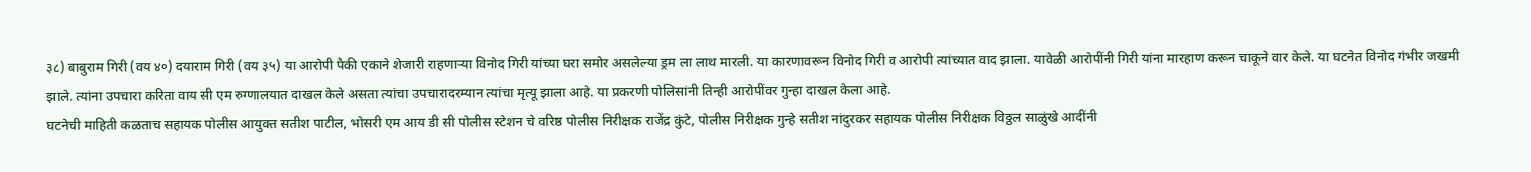३८) बाबुराम गिरी (वय ४०) दयाराम गिरी (वय ३५) या आरोपी पैकी एकाने शेजारी राहणाऱ्या विनोद गिरी यांच्या घरा समोर असलेल्या ड्रम ला लाथ मारली. या कारणावरून विनोद गिरी व आरोपी त्यांच्यात वाद झाला. यावेळी आरोपींनी गिरी यांना मारहाण करून चाकूने वार केले. या घटनेत विनोद गंभीर जखमी झाले. त्यांना उपचारा करिता वाय सी एम रुग्णालयात दाखल केले असता त्यांचा उपचारादरम्यान त्यांचा मृत्यू झाला आहे. या प्रकरणी पोलिसांनी तिन्ही आरोपींवर गुन्हा दाखल केला आहे.
घटनेची माहिती कळताच सहायक पोलीस आयुक्त सतीश पाटील, भोसरी एम आय डी सी पोलीस स्टेशन चे वरिष्ठ पोलीस निरीक्षक राजेंद्र कुंटे, पोलीस निरीक्षक गुन्हे सतीश नांदुरकर सहायक पोलीस निरीक्षक विठ्ठल साळुंखे आदींनी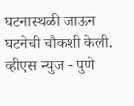घटनास्थळी जाऊन घटनेची चौकशी केली.
व्हीएस न्युज - पुणे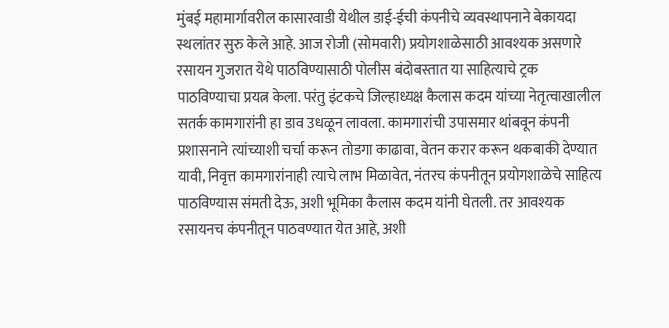मुंबई महामार्गावरील कासारवाडी येथील डाई-ईची कंपनीचे व्यवस्थापनाने बेकायदा स्थलांतर सुरु केले आहे. आज रोजी (सोमवारी) प्रयोगशाळेसाठी आवश्यक असणारे रसायन गुजरात येथे पाठविण्यासाठी पोलीस बंदोबस्तात या साहित्याचे ट्रक पाठविण्याचा प्रयत्न केला. परंतु इंटकचे जिल्हाध्यक्ष कैलास कदम यांच्या नेतृत्वाखालील सतर्क कामगारांनी हा डाव उधळून लावला. कामगारांची उपासमार थांबवून कंपनी प्रशासनाने त्यांच्याशी चर्चा करून तोडगा काढावा, वेतन करार करून थकबाकी देण्यात यावी, निवृत्त कामगारांनाही त्याचे लाभ मिळावेत, नंतरच कंपनीतून प्रयोगशाळेचे साहित्य पाठविण्यास संमती देऊ, अशी भूमिका कैलास कदम यांनी घेतली. तर आवश्यक रसायनच कंपनीतून पाठवण्यात येत आहे, अशी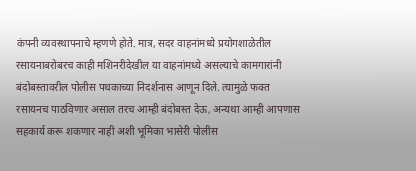कंपनी व्यवस्थापनाचे म्हणणे होते. मात्र, सदर वाहनांमध्ये प्रयोगशाळेतील रसायनाबरोबरच काही मशिनरीदेखील या वाहनांमध्ये असल्याचे कामगारांनी बंदोबस्तावरील पोलीस पथकाच्या निदर्शनास आणून दिले. त्यामुळे फक्त रसायनच पाठविणार असाल तरच आम्ही बंदोबस्त देऊ, अन्यथा आम्ही आपणास सहकार्य करू शकणार नाही अशी भूमिका भासेरी पोलीस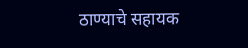ठाण्याचे सहायक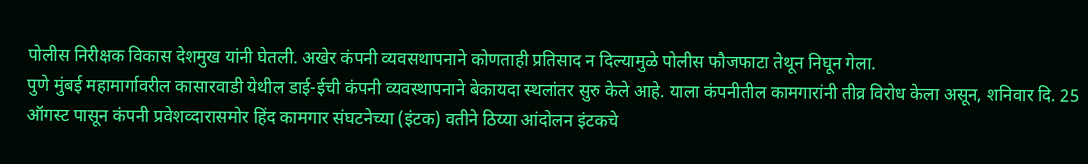पोलीस निरीक्षक विकास देशमुख यांनी घेतली. अखेर कंपनी व्यवसथापनाने कोणताही प्रतिसाद न दिल्यामुळे पोलीस फौजफाटा तेथून निघून गेला.
पुणे मुंबई महामार्गावरील कासारवाडी येथील डाई-ईची कंपनी व्यवस्थापनाने बेकायदा स्थलांतर सुरु केले आहे. याला कंपनीतील कामगारांनी तीव्र विरोध केला असून, शनिवार दि. 25 ऑगस्ट पासून कंपनी प्रवेशव्दारासमोर हिंद कामगार संघटनेच्या (इंटक) वतीने ठिय्या आंदोलन इंटकचे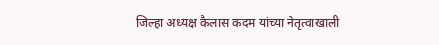जिल्हा अध्यक्ष कैलास कदम यांच्या नेतृत्वाखाली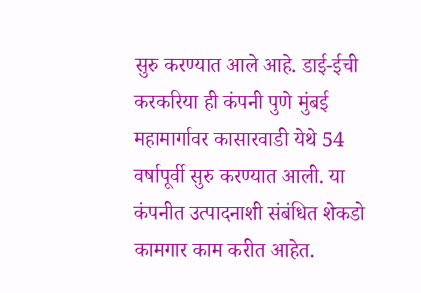सुरु करण्यात आले आहे. डाई-ईची करकरिया ही कंपनी पुणे मुंबई महामार्गावर कासारवाडी येथे 54 वर्षापूर्वी सुरु करण्यात आली. या कंपनीत उत्पादनाशी संबंधित शेकडो कामगार काम करीत आहेत.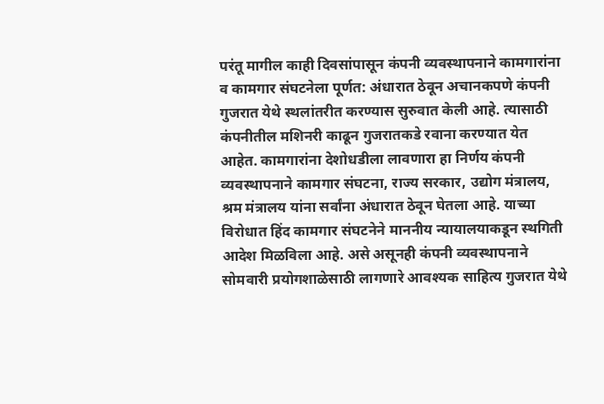परंतू मागील काही दिवसांपासून कंपनी व्यवस्थापनाने कामगारांना व कामगार संघटनेला पूर्णत: अंधारात ठेवून अचानकपणे कंपनी गुजरात येथे स्थलांतरीत करण्यास सुरुवात केली आहे. त्यासाठी कंपनीतील मशिनरी काढून गुजरातकडे रवाना करण्यात येत आहेत. कामगारांना देशोधडीला लावणारा हा निर्णय कंपनी व्यवस्थापनाने कामगार संघटना, राज्य सरकार, उद्योग मंत्रालय, श्रम मंत्रालय यांना सर्वांना अंधारात ठेवून घेतला आहे. याच्या विरोधात हिंद कामगार संघटनेने माननीय न्यायालयाकडून स्थगिती आदेश मिळविला आहे. असे असूनही कंपनी व्यवस्थापनाने सोमवारी प्रयोगशाळेसाठी लागणारे आवश्यक साहित्य गुजरात येथे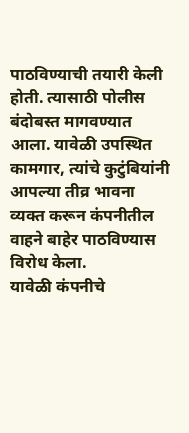पाठविण्याची तयारी केली होती. त्यासाठी पोलीस बंदोबस्त मागवण्यात आला. यावेळी उपस्थित कामगार, त्यांचे कुटुंबियांनी आपल्या तीव्र भावना व्यक्त करून कंपनीतील वाहने बाहेर पाठविण्यास विरोध केला.
यावेळी कंपनीचे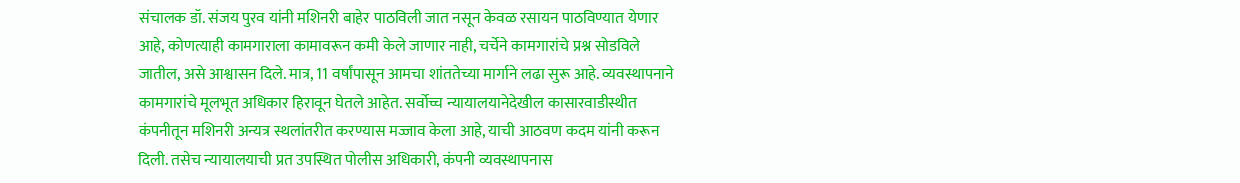संचालक डॉ. संजय पुरव यांनी मशिनरी बाहेर पाठविली जात नसून केवळ रसायन पाठविण्यात येणार आहे, कोणत्याही कामगाराला कामावरून कमी केले जाणार नाही, चर्चेने कामगारांचे प्रश्न सोडविले जातील, असे आश्वासन दिले. मात्र, 11 वर्षांपासून आमचा शांततेच्या मार्गाने लढा सुरू आहे. व्यवस्थापनाने कामगारांचे मूलभूत अधिकार हिरावून घेतले आहेत. सर्वोच्च न्यायालयानेदेखील कासारवाडीस्थीत कंपनीतून मशिनरी अन्यत्र स्थलांतरीत करण्यास मज्जाव केला आहे, याची आठवण कदम यांनी करून दिली. तसेच न्यायालयाची प्रत उपस्थित पोलीस अधिकारी, कंपनी व्यवस्थापनास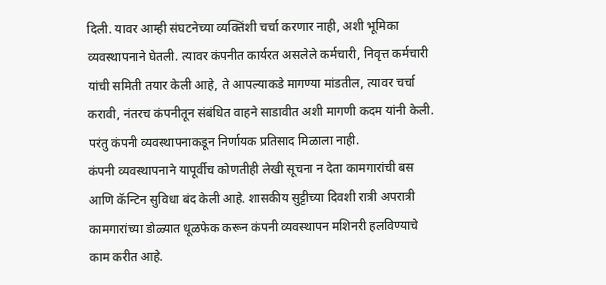दिली. यावर आम्ही संघटनेच्या व्यक्तिंशी चर्चा करणार नाही, अशी भूमिका व्यवस्थापनाने घेतली. त्यावर कंपनीत कार्यरत असलेले कर्मचारी, निवृत्त कर्मचारी यांची समिती तयार केली आहे, ते आपल्याकडे मागण्या मांडतील, त्यावर चर्चा करावी, नंतरच कंपनीतून संबंधित वाहने साडावीत अशी मागणी कदम यांनी केली. परंतु कंपनी व्यवस्थापनाकडून निर्णायक प्रतिसाद मिळाला नाही.
कंपनी व्यवस्थापनाने यापूर्वीच कोणतीही लेखी सूचना न देता कामगारांची बस आणि कॅन्टिन सुविधा बंद केली आहे. शासकीय सुट्टीच्या दिवशी रात्री अपरात्री कामगारांच्या डोळ्यात धूळफेक करून कंपनी व्यवस्थापन मशिनरी हलविण्याचे काम करीत आहे.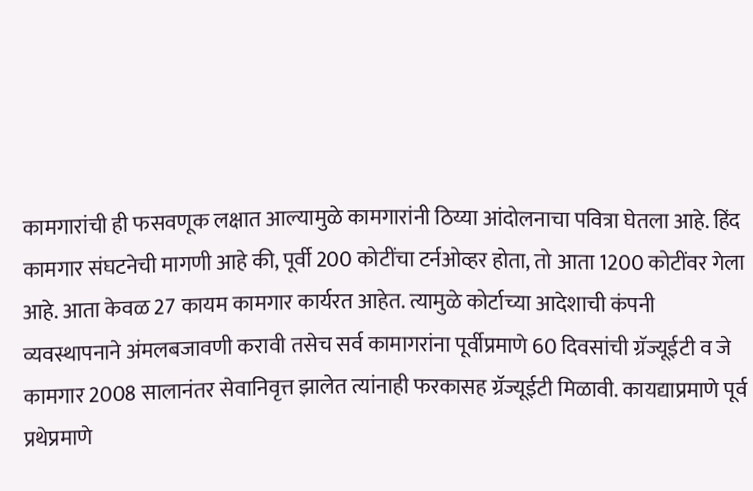कामगारांची ही फसवणूक लक्षात आल्यामुळे कामगारांनी ठिय्या आंदोलनाचा पवित्रा घेतला आहे. हिंद कामगार संघटनेची मागणी आहे की, पूर्वी 200 कोटींचा टर्नओव्हर होता, तो आता 1200 कोटींवर गेला आहे. आता केवळ 27 कायम कामगार कार्यरत आहेत. त्यामुळे कोर्टाच्या आदेशाची कंपनी व्यवस्थापनाने अंमलबजावणी करावी तसेच सर्व कामागरांना पूर्वीप्रमाणे 60 दिवसांची ग्रॅज्यूईटी व जे कामगार 2008 सालानंतर सेवानिवृत्त झालेत त्यांनाही फरकासह ग्रॅज्यूईटी मिळावी. कायद्याप्रमाणे पूर्व प्रथेप्रमाणे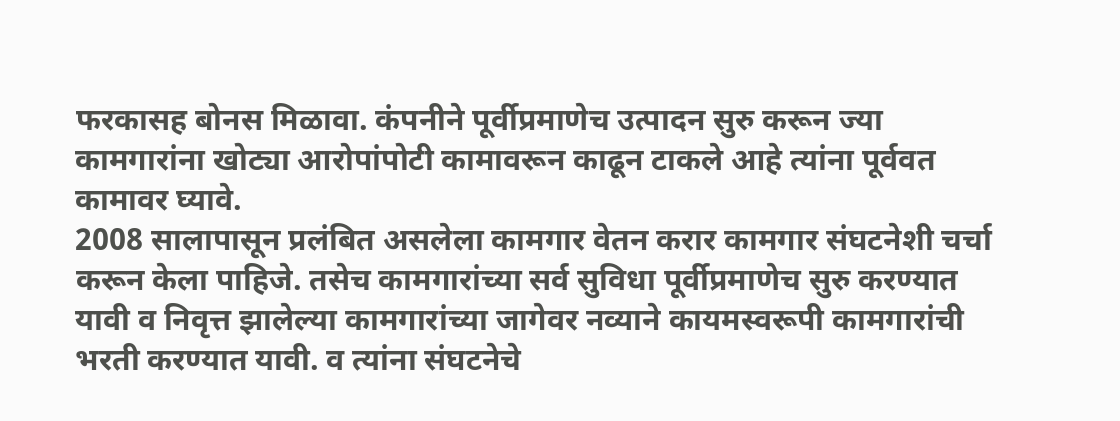फरकासह बोनस मिळावा. कंपनीने पूर्वीप्रमाणेच उत्पादन सुरु करून ज्या कामगारांना खोट्या आरोपांपोटी कामावरून काढून टाकले आहे त्यांना पूर्ववत कामावर घ्यावे.
2008 सालापासून प्रलंबित असलेला कामगार वेतन करार कामगार संघटनेशी चर्चा करून केला पाहिजे. तसेच कामगारांच्या सर्व सुविधा पूर्वीप्रमाणेच सुरु करण्यात यावी व निवृत्त झालेल्या कामगारांच्या जागेवर नव्याने कायमस्वरूपी कामगारांची भरती करण्यात यावी. व त्यांना संघटनेचे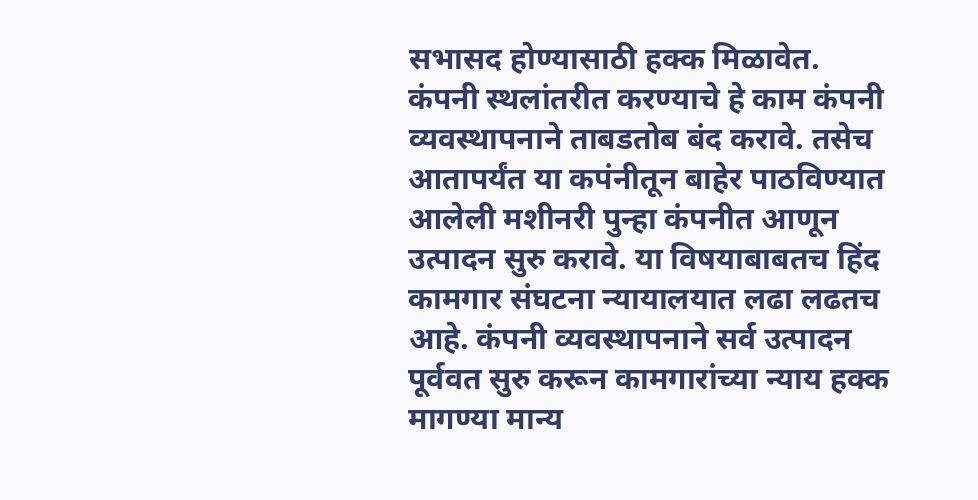सभासद होण्यासाठी हक्क मिळावेत. कंपनी स्थलांतरीत करण्याचे हे काम कंपनी व्यवस्थापनाने ताबडतोब बंद करावे. तसेच आतापर्यंत या कपंनीतून बाहेर पाठविण्यात आलेली मशीनरी पुन्हा कंपनीत आणून उत्पादन सुरु करावे. या विषयाबाबतच हिंद कामगार संघटना न्यायालयात लढा लढतच आहे. कंपनी व्यवस्थापनाने सर्व उत्पादन पूर्ववत सुरु करून कामगारांच्या न्याय हक्क मागण्या मान्य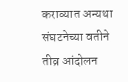कराव्यात अन्यथा संघटनेच्या वतीने तीव्र आंदोलन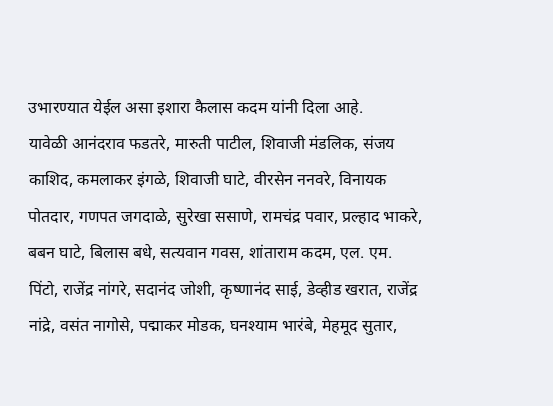उभारण्यात येईल असा इशारा कैलास कदम यांनी दिला आहे.
यावेळी आनंदराव फडतरे, मारुती पाटील, शिवाजी मंडलिक, संजय काशिद, कमलाकर इंगळे, शिवाजी घाटे, वीरसेन ननवरे, विनायक पोतदार, गणपत जगदाळे, सुरेखा ससाणे, रामचंद्र पवार, प्रल्हाद भाकरे, बबन घाटे, बिलास बधे, सत्यवान गवस, शांताराम कदम, एल. एम. पिंटो, राजेंद्र नांगरे, सदानंद जोशी, कृष्णानंद साई, डेव्हीड खरात, राजेंद्र नांद्रे, वसंत नागोसे, पद्माकर मोडक, घनश्याम भारंबे, मेहमूद सुतार,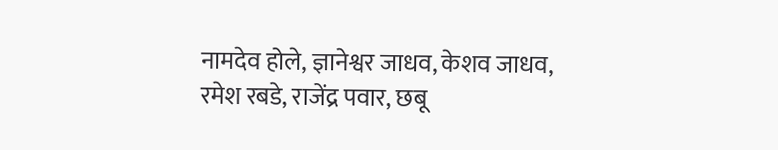नामदेव होले, ज्ञानेश्वर जाधव, केशव जाधव, रमेश रबडे, राजेंद्र पवार, छबू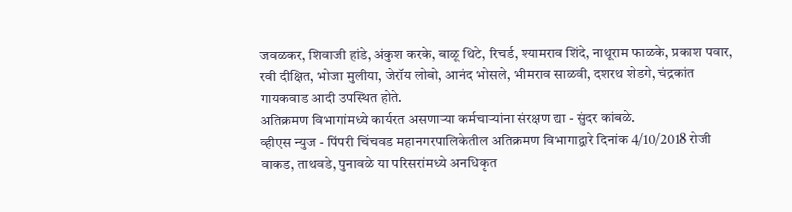जवळकर, शिवाजी हांडे, अंकुश करके, बाळू थिटे, रिचर्ड, श्यामराव शिंदे, नाथूराम फाळके, प्रकाश पवार, रवी दीक्षित, भोजा मुलीया, जेरॉय लोबो, आनंद भोसले, भीमराव साळवी, दशरथ शेडगे, चंद्रकांत गायकवाड आदी उपस्थित होते.
अतिक्रमण विभागांमध्ये कार्यरत असणाऱ्या कर्मचाऱ्यांना संरक्षण द्या - सुंदर कांबळे.
व्हीएस न्युज - पिंपरी चिंचवड महानगरपालिकेतील अतिक्रमण विभागाद्वारे दिनांक 4/10/2018 रोजी वाकड, ताथवडे, पुनावळे या परिसरांमध्ये अनधिकृत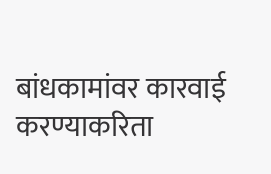बांधकामांवर कारवाई करण्याकरिता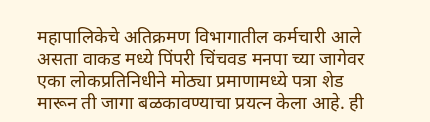महापालिकेचे अतिक्रमण विभागातील कर्मचारी आले असता वाकड मध्ये पिंपरी चिंचवड मनपा च्या जागेवर एका लोकप्रतिनिधीने मोठ्या प्रमाणामध्ये पत्रा शेड मारून ती जागा बळकावण्याचा प्रयत्न केला आहे. ही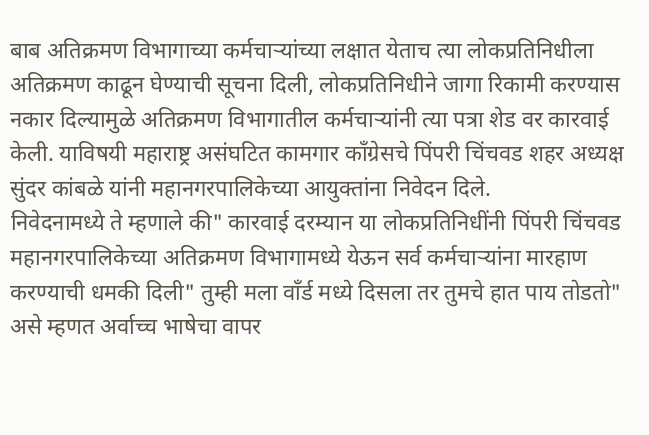बाब अतिक्रमण विभागाच्या कर्मचाऱ्यांच्या लक्षात येताच त्या लोकप्रतिनिधीला अतिक्रमण काढून घेण्याची सूचना दिली, लोकप्रतिनिधीने जागा रिकामी करण्यास नकार दिल्यामुळे अतिक्रमण विभागातील कर्मचाऱ्यांनी त्या पत्रा शेड वर कारवाई केली. याविषयी महाराष्ट्र असंघटित कामगार काँग्रेसचे पिंपरी चिंचवड शहर अध्यक्ष सुंदर कांबळे यांनी महानगरपालिकेच्या आयुक्तांना निवेदन दिले.
निवेदनामध्ये ते म्हणाले की" कारवाई दरम्यान या लोकप्रतिनिधींनी पिंपरी चिंचवड महानगरपालिकेच्या अतिक्रमण विभागामध्ये येऊन सर्व कर्मचाऱ्यांना मारहाण करण्याची धमकी दिली" तुम्ही मला वाँर्ड मध्ये दिसला तर तुमचे हात पाय तोडतो" असे म्हणत अर्वाच्च भाषेचा वापर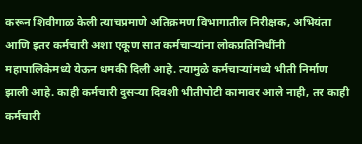करून शिवीगाळ केली त्याचप्रमाणे अतिक्रमण विभागातील निरीक्षक, अभियंता आणि इतर कर्मचारी अशा एकूण सात कर्मचाऱ्यांना लोकप्रतिनिधींनी महापालिकेमध्ये येऊन धमकी दिली आहे. त्यामुळे कर्मचाऱ्यांमध्ये भीती निर्माण झाली आहे. काही कर्मचारी दुसऱ्या दिवशी भीतीपोटी कामावर आले नाही, तर काही कर्मचारी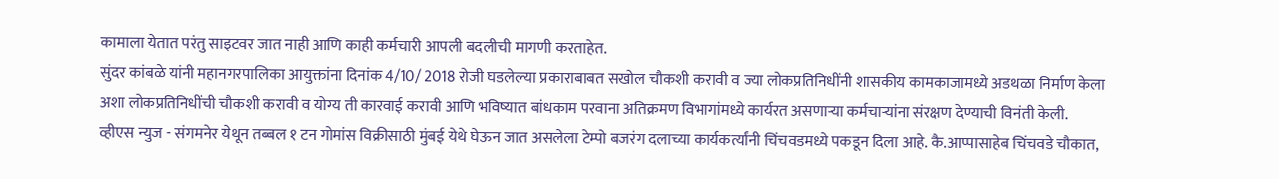कामाला येतात परंतु साइटवर जात नाही आणि काही कर्मचारी आपली बदलीची मागणी करताहेत.
सुंदर कांबळे यांनी महानगरपालिका आयुक्तांना दिनांक 4/10/ 2018 रोजी घडलेल्या प्रकाराबाबत सखोल चौकशी करावी व ज्या लोकप्रतिनिधींनी शासकीय कामकाजामध्ये अडथळा निर्माण केला अशा लोकप्रतिनिधींची चौकशी करावी व योग्य ती कारवाई करावी आणि भविष्यात बांधकाम परवाना अतिक्रमण विभागांमध्ये कार्यरत असणाऱ्या कर्मचाऱ्यांना संरक्षण देण्याची विनंती केली.
व्हीएस न्युज - संगमनेर येथून तब्बल १ टन गोमांस विक्रीसाठी मुंबई येथे घेऊन जात असलेला टेम्पो बजरंग दलाच्या कार्यकर्त्यांनी चिंचवडमध्ये पकडून दिला आहे. कै.आप्पासाहेब चिंचवडे चौकात,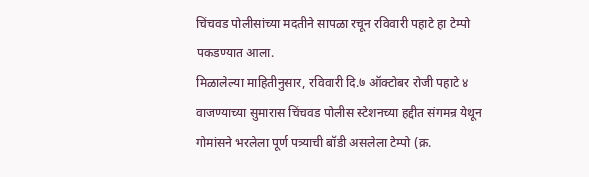चिंचवड पोलीसांच्या मदतीने सापळा रचून रविवारी पहाटे हा टेम्पो पकडण्यात आला.
मिळालेल्या माहितीनुसार, रविवारी दि.७ ऑक्टोबर रोजी पहाटे ४ वाजण्याच्या सुमारास चिंचवड पोलीस स्टेशनच्या हद्दीत संगमन्र येथून गोमांसने भरलेला पूर्ण पत्र्याची बॉडी असलेला टेम्पो (क्र.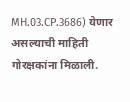MH.03.CP.3686) येणार असल्याची माहिती गोरक्षकांना मिळाली.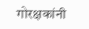गोरक्षकांनी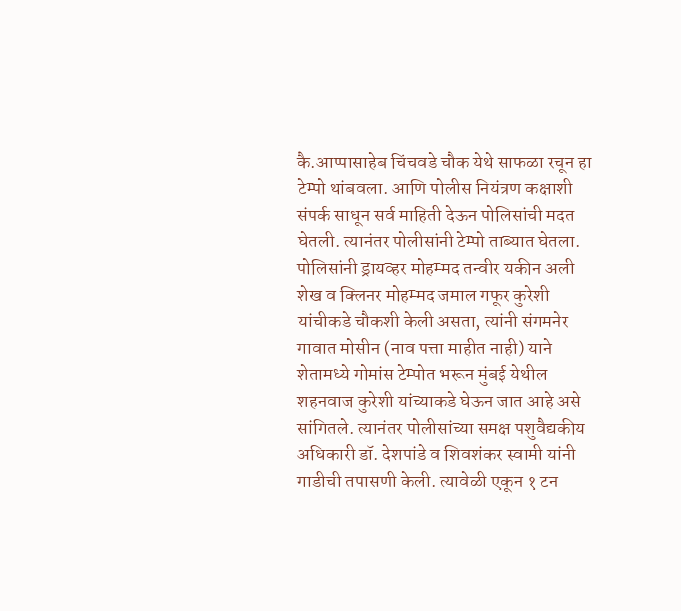कै.आप्पासाहेब चिंचवडे चौक येथे साफळा रचून हा टेम्पो थांबवला. आणि पोलीस नियंत्रण कक्षाशी संपर्क साधून सर्व माहिती देऊन पोलिसांची मदत घेतली. त्यानंतर पोलीसांनी टेम्पो ताब्यात घेतला. पोलिसांनी ड्रायव्हर मोहम्मद तन्वीर यकीन अली शेख व क्लिनर मोहम्मद जमाल गफूर कुरेशी यांचीकडे चौकशी केली असता, त्यांनी संगमनेर गावात मोसीन (नाव पत्ता माहीत नाही) याने शेतामध्ये गोमांस टेम्पोत भरून मुंबई येथील शहनवाज कुरेशी यांच्याकडे घेऊन जात आहे असे सांगितले. त्यानंतर पोलीसांच्या समक्ष पशुवैद्यकीय अधिकारी डॉ. देशपांडे व शिवशंकर स्वामी यांनी गाडीची तपासणी केली. त्यावेळी एकून १ टन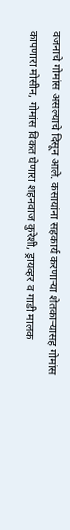वजनाचे गोमांस असल्याचे दिसून आले. कसायांना सहकार्य करणाऱ्या शेतकाऱ्यासह गोमांस कापणारा मोसीन, गोमांस विकत घेणारा शहनवाज कुरेशी, ड्रायव्हर व गाडी मालक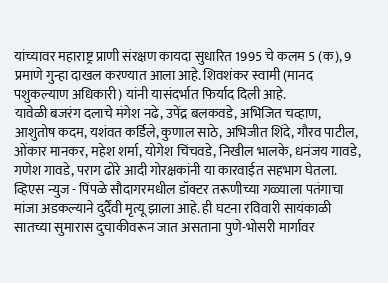यांच्यावर महाराष्ट्र प्राणी संरक्षण कायदा सुधारित 1995 चे कलम 5 (क), 9 प्रमाणे गुन्हा दाखल करण्यात आला आहे. शिवशंकर स्वामी (मानद पशुकल्याण अधिकारी) यांनी यासंदर्भात फिर्याद दिली आहे.
यावेळी बजरंग दलाचे मंगेश नढे, उपेंद्र बलकवडे, अभिजित चव्हाण, आशुतोष कदम, यशंवत कर्डिले, कुणाल साठे, अभिजीत शिंदे, गौरव पाटील, ओंकार मानकर, महेश शर्मा, योगेश चिंचवडे, निखील भालके, धनंजय गावडे, गणेश गावडे, पराग ढोरे आदी गोरक्षकांनी या कारवाईत सहभाग घेतला.
व्हिएस न्युज - पिंपळे सौदागरमधील डॉक्टर तरूणीच्या गळ्याला पतंगाचा मांजा अडकल्याने दुर्दैंवी मृत्यू झाला आहे. ही घटना रविवारी सायंकाळी सातच्या सुमारास दुचाकीवरून जात असताना पुणे-भोसरी मार्गावर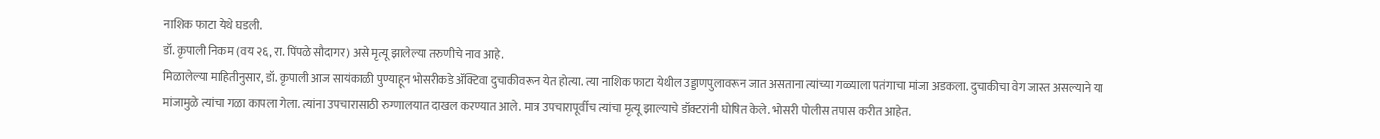नाशिक फाटा येथे घडली.
डॉ. कृपाली निकम (वय २६, रा. पिंपळे सौदागर) असे मृत्यू झालेल्या तरुणीचे नाव आहे.
मिळालेल्या माहितीनुसार, डॉ. कृपाली आज सायंकाळी पुण्याहून भोसरीकडे ॲक्टिवा दुचाकीवरून येत होत्या. त्या नाशिक फाटा येथील उड्डाणपुलावरून जात असताना त्यांच्या गळ्याला पतंगाचा मांजा अडकला. दुचाकीचा वेग जास्त असल्याने या मांजामुळे त्यांचा गळा कापला गेला. त्यांना उपचारासाठी रुग्णालयात दाखल करण्यात आले. मात्र उपचारापूर्वीच त्यांचा मृत्यू झाल्याचे डॉक्टरांनी घोषित केले. भोसरी पोलीस तपास करीत आहेत.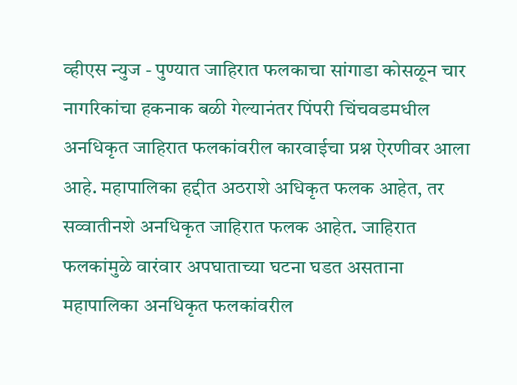व्हीएस न्युज - पुण्यात जाहिरात फलकाचा सांगाडा कोसळून चार नागरिकांचा हकनाक बळी गेल्यानंतर पिंपरी चिंचवडमधील अनधिकृत जाहिरात फलकांवरील कारवाईचा प्रश्न ऐरणीवर आला आहे. महापालिका हद्दीत अठराशे अधिकृत फलक आहेत, तर सव्वातीनशे अनधिकृत जाहिरात फलक आहेत. जाहिरात फलकांमुळे वारंवार अपघाताच्या घटना घडत असताना महापालिका अनधिकृत फलकांवरील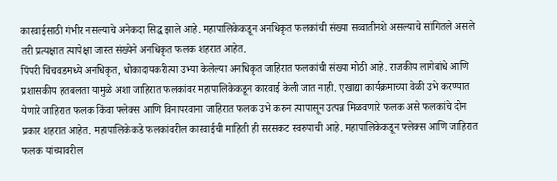कारवाईसाठी गंभीर नसल्याचे अनेकदा सिद्ध झाले आहे. महापालिकेकडून अनधिकृत फलकांची संख्या सव्वातीनशे असल्याचे सांगितले असले तरी प्रत्यक्षात त्यापेक्षा जास्त संख्येने अनधिकृत फलक शहरात आहेत.
पिंपरी चिंचवडमध्ये अनधिकृत, धोकादायकरीत्या उभ्या केलेल्या अनधिकृत जाहिरात फलकांची संख्या मोठी आहे. राजकीय लागेबांधे आणि प्रशासकीय हतबलता यामुळे अशा जाहिरात फलकांवर महापालिकेकडून कारवाई केली जात नाही. एखाद्या कार्यक्रमाच्या वेळी उभे करण्यात येणारे जाहिरात फलक किंवा फ्लेक्स आणि विनापरवाना जाहिरात फलक उभे करुन त्यापासून उत्पन्न मिळवणारे फलक असे फलकांचे दोन प्रकार शहरात आहेत. महापालिकेकडे फलकांवरील कारवाईची माहिती ही सरसकट स्वरुपाची आहे. महापालिकेकडून फ्लेक्स आणि जाहिरात फलक यांच्यावरील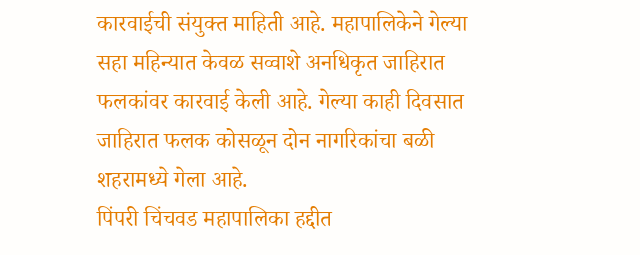कारवाईची संयुक्त माहिती आहे. महापालिकेने गेल्या सहा महिन्यात केवळ सव्वाशे अनधिकृत जाहिरात फलकांवर कारवाई केली आहे. गेल्या काही दिवसात जाहिरात फलक कोसळून दोन नागरिकांचा बळी शहरामध्ये गेला आहे.
पिंपरी चिंचवड महापालिका हद्दीत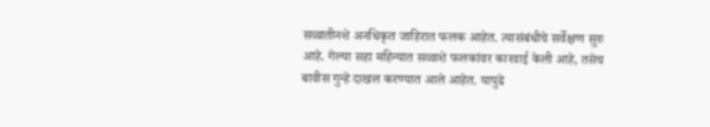सव्वातीनशे अनधिकृत जाहिरात फलक आहेत. त्यासंबंधीचे सर्वेक्षण सुरु आहे. गेल्या सहा महिन्यात सव्वाशे फलकांवर कारवाई केली आहे, तसेच बावीस गुन्हे दाखल करण्यात आले आहेत. यापुढे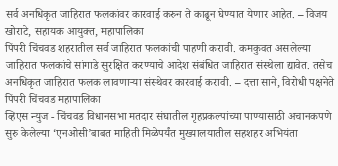सर्व अनधिकृत जाहिरात फलकांवर कारवाई करुन ते काढून घेण्यात येणार आहेत. – विजय खोराटे, सहायक आयुक्त, महापालिका
पिंपरी चिंचवड शहरातील सर्व जाहिरात फलकांची पाहणी करावी. कमकुवत असलेल्या जाहिरात फलकांचे सांगाडे सुरक्षित करण्याचे आदेश संबंधित जाहिरात संस्थेला द्यावेत. तसेच अनधिकृत जाहिरात फलक लावणाऱ्या संस्थेवर कारवाई करावी. – दत्ता साने, विरोधी पक्षनेते पिंपरी चिंचवड महापालिका
व्हिएस न्युज - चिंचवड विधानसभा मतदार संघातील गृहप्रकल्पांच्या पाण्यासाठी अचानकपणे सुरु केलेल्या ‘एनओसी’बाबत माहिती मिळेपर्यंत मुख्यालयातील सहशहर अभियंता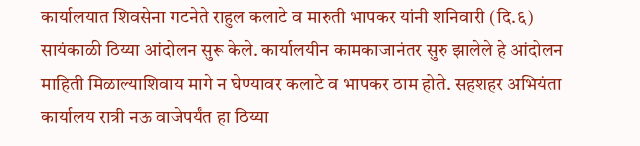कार्यालयात शिवसेना गटनेते राहुल कलाटे व मारुती भापकर यांनी शनिवारी (दि.६) सायंकाळी ठिय्या आंदोलन सुरू केले. कार्यालयीन कामकाजानंतर सुरु झालेले हे आंदोलन माहिती मिळाल्याशिवाय मागे न घेण्यावर कलाटे व भापकर ठाम होते. सहशहर अभियंता कार्यालय रात्री नऊ वाजेपर्यंत हा ठिय्या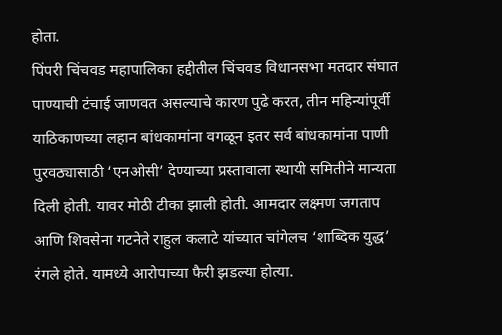होता.
पिंपरी चिंचवड महापालिका हद्दीतील चिंचवड विधानसभा मतदार संघात पाण्याची टंचाई जाणवत असल्याचे कारण पुढे करत, तीन महिन्यांपूर्वी याठिकाणच्या लहान बांधकामांना वगळून इतर सर्व बांधकामांना पाणी पुरवठ्यासाठी ‘एनओसी’ देण्याच्या प्रस्तावाला स्थायी समितीने मान्यता दिली होती. यावर मोठी टीका झाली होती. आमदार लक्ष्मण जगताप आणि शिवसेना गटनेते राहुल कलाटे यांच्यात चांगेलच ‘शाब्दिक युद्ध’ रंगले होते. यामध्ये आरोपाच्या फैरी झडल्या होत्या.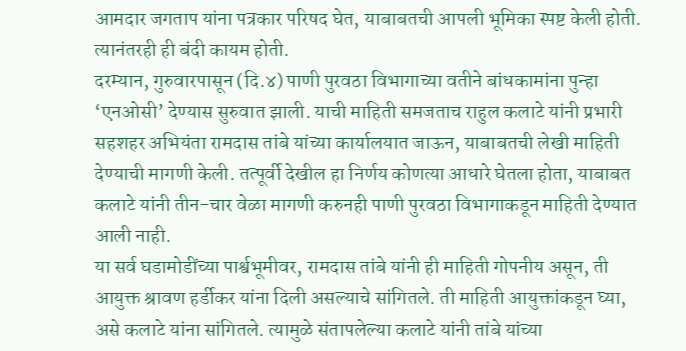आमदार जगताप यांना पत्रकार परिषद घेत, याबाबतची आपली भूमिका स्पष्ट केली होती. त्यानंतरही ही बंदी कायम होती.
दरम्यान, गुरुवारपासून (दि.४) पाणी पुरवठा विभागाच्या वतीने बांधकामांना पुन्हा ‘एनओसी’ देण्यास सुरुवात झाली. याची माहिती समजताच राहुल कलाटे यांनी प्रभारी सहशहर अभियंता रामदास तांबे यांच्या कार्यालयात जाऊन, याबाबतची लेखी माहिती देण्याची मागणी केली. तत्पूर्वी देखील हा निर्णय कोणत्या आधारे घेतला होता, याबाबत कलाटे यांनी तीन-चार वेळा मागणी करुनही पाणी पुरवठा विभागाकडून माहिती देण्यात आली नाही.
या सर्व घडामोडींच्या पार्श्वभूमीवर, रामदास तांबे यांनी ही माहिती गोपनीय असून, ती आयुक्त श्रावण हर्डीकर यांना दिली असल्याचे सांगितले. ती माहिती आयुक्तांकडून घ्या, असे कलाटे यांना सांगितले. त्यामुळे संतापलेल्या कलाटे यांनी तांबे यांच्या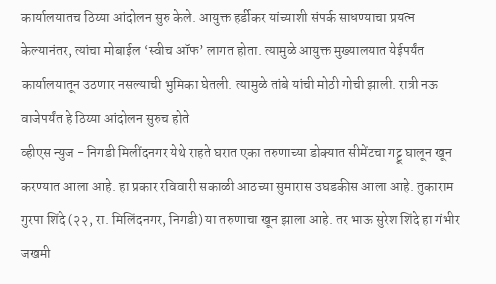कार्यालयातच ठिय्या आंदोलन सुरु केले. आयुक्त हर्डीकर यांच्याशी संपर्क साधण्याचा प्रयत्न केल्यानंतर, त्यांचा मोबाईल ‘स्वीच ऑफ’ लागत होता. त्यामुळे आयुक्त मुख्यालयात येईपर्यंत कार्यालयातून उठणार नसल्याची भुमिका घेतली. त्यामुळे तांबे यांची मोठी गोची झाली. रात्री नऊ वाजेपर्यंत हे ठिय्या आंदोलन सुरुच होते
व्हीएस न्युज - निगडी मिलींदनगर येथे राहते घरात एका तरुणाच्या डोक्यात सीमेंटचा गट्टू घालून खून करण्यात आला आहे. हा प्रकार रविवारी सकाळी आठच्या सुमारास उघडकीस आला आहे. तुकाराम गुरपा शिंदे (२२, रा. मिलिंदनगर, निगडी) या तरुणाचा खून झाला आहे. तर भाऊ सुरेश शिंदे हा गंभीर जखमी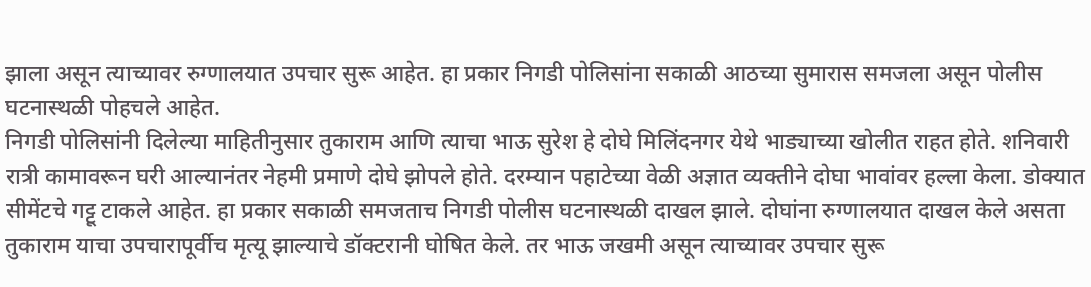झाला असून त्याच्यावर रुग्णालयात उपचार सुरू आहेत. हा प्रकार निगडी पोलिसांना सकाळी आठच्या सुमारास समजला असून पोलीस घटनास्थळी पोहचले आहेत.
निगडी पोलिसांनी दिलेल्या माहितीनुसार तुकाराम आणि त्याचा भाऊ सुरेश हे दोघे मिलिंदनगर येथे भाड्याच्या खोलीत राहत होते. शनिवारी रात्री कामावरून घरी आल्यानंतर नेहमी प्रमाणे दोघे झोपले होते. दरम्यान पहाटेच्या वेळी अज्ञात व्यक्तीने दोघा भावांवर हल्ला केला. डोक्यात सीमेंटचे गट्टू टाकले आहेत. हा प्रकार सकाळी समजताच निगडी पोलीस घटनास्थळी दाखल झाले. दोघांना रुग्णालयात दाखल केले असता तुकाराम याचा उपचारापूर्वीच मृत्यू झाल्याचे डॉक्टरानी घोषित केले. तर भाऊ जखमी असून त्याच्यावर उपचार सुरू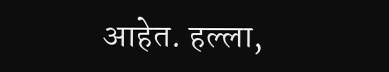आहेत. हल्ला,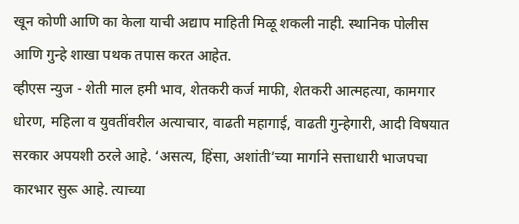खून कोणी आणि का केला याची अद्याप माहिती मिळू शकली नाही. स्थानिक पोलीस आणि गुन्हे शाखा पथक तपास करत आहेत.
व्हीएस न्युज - शेती माल हमी भाव, शेतकरी कर्ज माफी, शेतकरी आत्महत्या, कामगार धोरण, महिला व युवतींवरील अत्याचार, वाढती महागाई, वाढती गुन्हेगारी, आदी विषयात सरकार अपयशी ठरले आहे. ‘असत्य, हिंसा, अशांती’च्या मार्गाने सत्ताधारी भाजपचा कारभार सुरू आहे. त्याच्या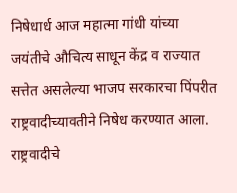निषेधार्ध आज महात्मा गांधी यांच्या जयंतीचे औचित्य साधून केंद्र व राज्यात सत्तेत असलेल्या भाजप सरकारचा पिंपरीत राष्ट्रवादीच्यावतीने निषेध करण्यात आला. राष्ट्रवादीचे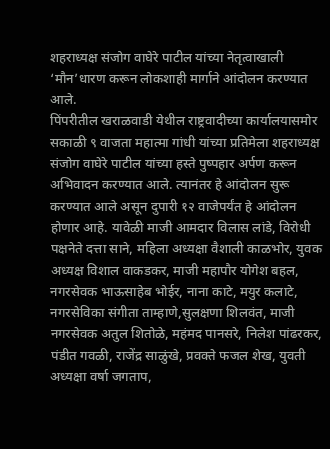शहराध्यक्ष संजोग वाघेरे पाटील यांच्या नेतृत्वाखाली ‘मौन’धारण करून लोकशाही मार्गाने आंदोलन करण्यात आले.
पिंपरीतील खराळवाडी येथील राष्ट्रवादीच्या कार्यालयासमोर सकाळी ९ वाजता महात्मा गांधी यांच्या प्रतिमेला शहराध्यक्ष संजोग वाघेरे पाटील यांच्या हस्ते पुष्पहार अर्पण करून अभिवादन करण्यात आले. त्यानंतर हे आंदोलन सुरू करण्यात आले असून दुपारी १२ वाजेपर्यंत हे आंदोलन होणार आहे. यावेळी माजी आमदार विलास लांडे, विरोधी पक्षनेते दत्ता साने, महिला अध्यक्षा वैशाली काळभोर, युवक अध्यक्ष विशाल वाकडकर, माजी महापौर योगेश बहल, नगरसेवक भाऊसाहेब भोईर, नाना काटे, मयुर कलाटे, नगरसेविका संगीता ताम्हाणे,सुलक्षणा शिलवंत, माजी नगरसेवक अतुल शितोळे, महंमद पानसरे, निलेश पांढरकर, पंडीत गवळी, राजेंद्र साळुंखे, प्रवक्ते फजल शेख, युवती अध्यक्षा वर्षा जगताप,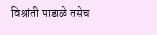विश्रांती पाडाळे तसेच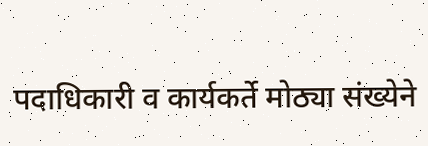पदाधिकारी व कार्यकर्ते मोठ्या संख्येने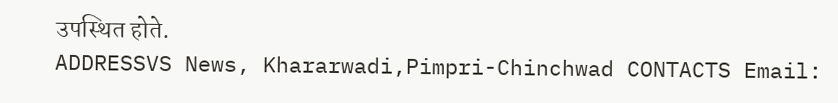उपस्थित होते.
ADDRESSVS News, Khararwadi,Pimpri-Chinchwad CONTACTS Email: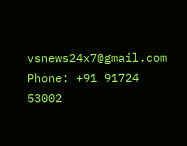vsnews24x7@gmail.com Phone: +91 91724 53002